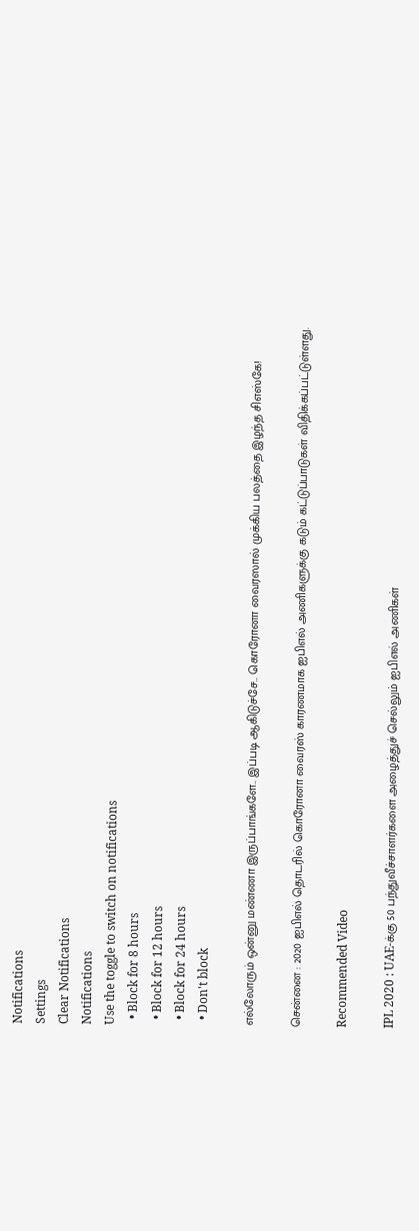Notifications
Settings
Clear Notifications
Notifications
Use the toggle to switch on notifications
  • Block for 8 hours
  • Block for 12 hours
  • Block for 24 hours
  • Don't block

எல்லோரும் ஒன்னு மண்ணா இருப்பாங்களே.. இப்படி ஆகிடுச்சே.. கொரோனா வைரஸால் முக்கிய பலத்தை இழந்த சிஎஸ்கே!

சென்னை : 2020 ஐபிஎல் தொடரில் கொரோனா வைரஸ் காரணமாக ஐபிஎல் அணிகளுக்கு கடும் கட்டுப்பாடுகள் விதிக்கப்பட்டுள்ளது.

Recommended Video

IPL 2020 : UAE-க்கு 50 பந்துவீச்சாளர்களை அழைத்துச் செல்லும் ஐபிஎல் அணிகள்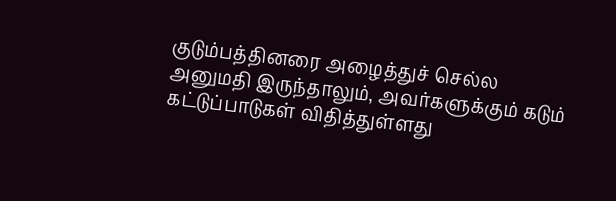குடும்பத்தினரை அழைத்துச் செல்ல அனுமதி இருந்தாலும், அவர்களுக்கும் கடும் கட்டுப்பாடுகள் விதித்துள்ளது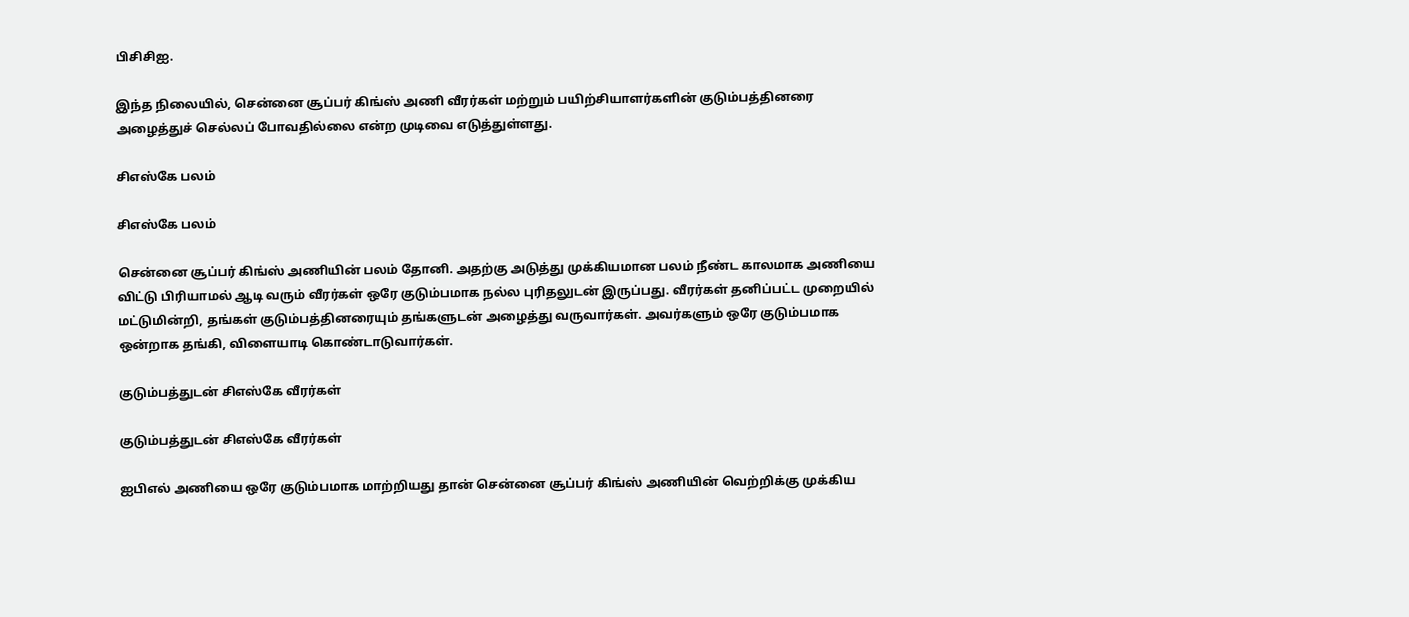பிசிசிஐ.

இந்த நிலையில், சென்னை சூப்பர் கிங்ஸ் அணி வீரர்கள் மற்றும் பயிற்சியாளர்களின் குடும்பத்தினரை அழைத்துச் செல்லப் போவதில்லை என்ற முடிவை எடுத்துள்ளது.

சிஎஸ்கே பலம்

சிஎஸ்கே பலம்

சென்னை சூப்பர் கிங்ஸ் அணியின் பலம் தோனி. அதற்கு அடுத்து முக்கியமான பலம் நீண்ட காலமாக அணியை விட்டு பிரியாமல் ஆடி வரும் வீரர்கள் ஒரே குடும்பமாக நல்ல புரிதலுடன் இருப்பது. வீரர்கள் தனிப்பட்ட முறையில் மட்டுமின்றி, தங்கள் குடும்பத்தினரையும் தங்களுடன் அழைத்து வருவார்கள். அவர்களும் ஒரே குடும்பமாக ஒன்றாக தங்கி, விளையாடி கொண்டாடுவார்கள்.

குடும்பத்துடன் சிஎஸ்கே வீரர்கள்

குடும்பத்துடன் சிஎஸ்கே வீரர்கள்

ஐபிஎல் அணியை ஒரே குடும்பமாக மாற்றியது தான் சென்னை சூப்பர் கிங்ஸ் அணியின் வெற்றிக்கு முக்கிய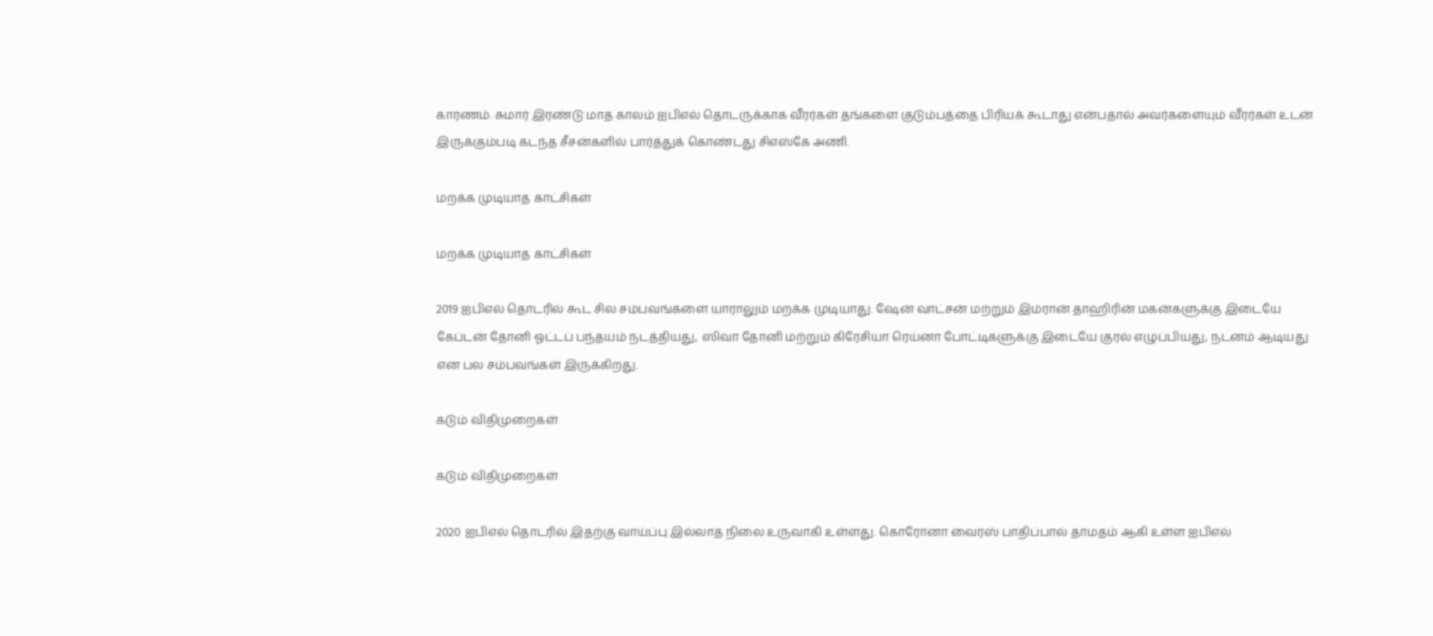காரணம். சுமார் இரண்டு மாத காலம் ஐபிஎல் தொடருக்காக வீரர்கள் தங்களை குடும்பத்தை பிரியக் கூடாது என்பதால் அவர்களையும் வீரர்கள் உடன் இருக்கும்படி கடந்த சீசன்களில் பார்த்துக் கொண்டது சிஎஸ்கே அணி.

மறக்க முடியாத காட்சிகள்

மறக்க முடியாத காட்சிகள்

2019 ஐபிஎல் தொடரில் கூட சில சம்பவங்களை யாராலும் மறக்க முடியாது. ஷேன் வாட்சன் மற்றும் இம்ரான் தாஹிரின் மகன்களுக்கு இடையே கேப்டன் தோனி ஓட்டப் பந்தயம் நடத்தியது, ஸிவா தோனி மற்றும் கிரேசியா ரெய்னா போட்டிகளுக்கு இடையே குரல் எழுப்பியது, நடனம் ஆடியது என பல சம்பவங்கள் இருக்கிறது.

கடும் விதிமுறைகள்

கடும் விதிமுறைகள்

2020 ஐபிஎல் தொடரில் இதற்கு வாய்ப்பு இல்லாத நிலை உருவாகி உள்ளது. கொரோனா வைரஸ் பாதிப்பால் தாமதம் ஆகி உள்ள ஐபிஎல்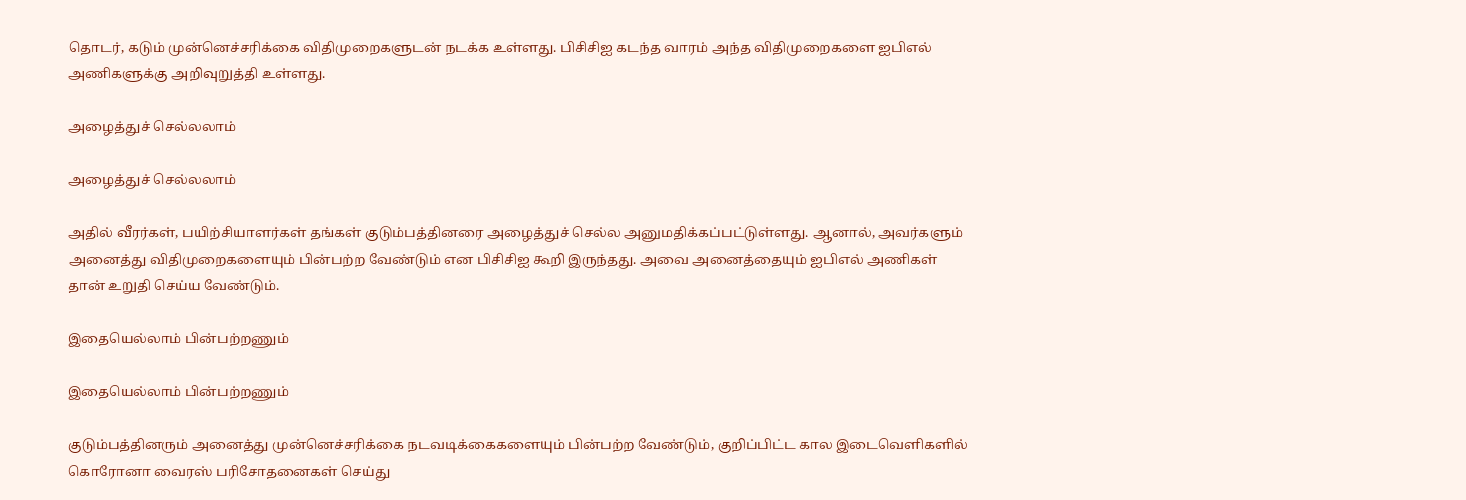தொடர், கடும் முன்னெச்சரிக்கை விதிமுறைகளுடன் நடக்க உள்ளது. பிசிசிஐ கடந்த வாரம் அந்த விதிமுறைகளை ஐபிஎல் அணிகளுக்கு அறிவுறுத்தி உள்ளது.

அழைத்துச் செல்லலாம்

அழைத்துச் செல்லலாம்

அதில் வீரர்கள், பயிற்சியாளர்கள் தங்கள் குடும்பத்தினரை அழைத்துச் செல்ல அனுமதிக்கப்பட்டுள்ளது. ஆனால், அவர்களும் அனைத்து விதிமுறைகளையும் பின்பற்ற வேண்டும் என பிசிசிஐ கூறி இருந்தது. அவை அனைத்தையும் ஐபிஎல் அணிகள் தான் உறுதி செய்ய வேண்டும்.

இதையெல்லாம் பின்பற்றணும்

இதையெல்லாம் பின்பற்றணும்

குடும்பத்தினரும் அனைத்து முன்னெச்சரிக்கை நடவடிக்கைகளையும் பின்பற்ற வேண்டும், குறிப்பிட்ட கால இடைவெளிகளில் கொரோனா வைரஸ் பரிசோதனைகள் செய்து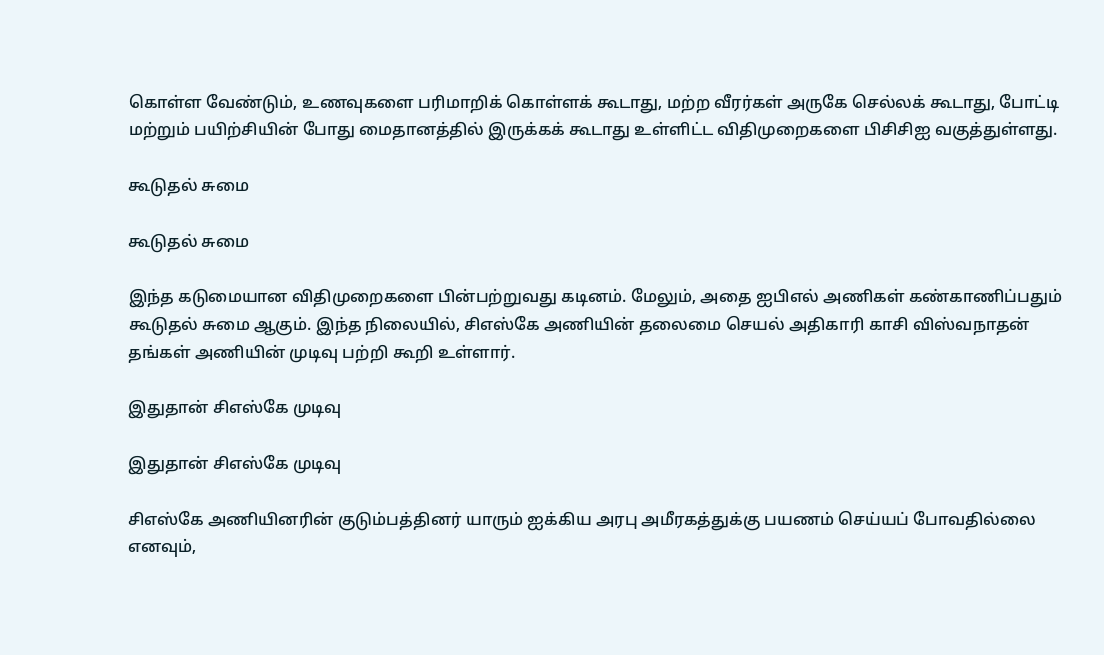கொள்ள வேண்டும், உணவுகளை பரிமாறிக் கொள்ளக் கூடாது, மற்ற வீரர்கள் அருகே செல்லக் கூடாது, போட்டி மற்றும் பயிற்சியின் போது மைதானத்தில் இருக்கக் கூடாது உள்ளிட்ட விதிமுறைகளை பிசிசிஐ வகுத்துள்ளது.

கூடுதல் சுமை

கூடுதல் சுமை

இந்த கடுமையான விதிமுறைகளை பின்பற்றுவது கடினம். மேலும், அதை ஐபிஎல் அணிகள் கண்காணிப்பதும் கூடுதல் சுமை ஆகும். இந்த நிலையில், சிஎஸ்கே அணியின் தலைமை செயல் அதிகாரி காசி விஸ்வநாதன் தங்கள் அணியின் முடிவு பற்றி கூறி உள்ளார்.

இதுதான் சிஎஸ்கே முடிவு

இதுதான் சிஎஸ்கே முடிவு

சிஎஸ்கே அணியினரின் குடும்பத்தினர் யாரும் ஐக்கிய அரபு அமீரகத்துக்கு பயணம் செய்யப் போவதில்லை எனவும்,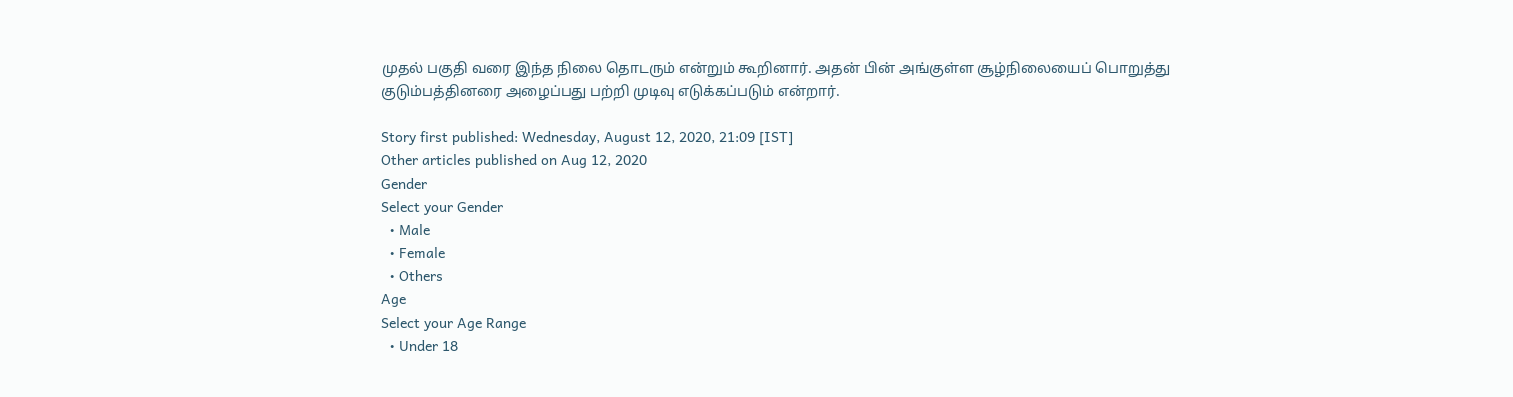முதல் பகுதி வரை இந்த நிலை தொடரும் என்றும் கூறினார். அதன் பின் அங்குள்ள சூழ்நிலையைப் பொறுத்து குடும்பத்தினரை அழைப்பது பற்றி முடிவு எடுக்கப்படும் என்றார்.

Story first published: Wednesday, August 12, 2020, 21:09 [IST]
Other articles published on Aug 12, 2020
Gender
Select your Gender
  • Male
  • Female
  • Others
Age
Select your Age Range
  • Under 18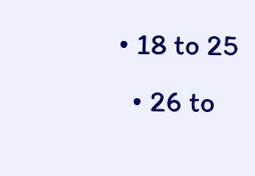• 18 to 25
  • 26 to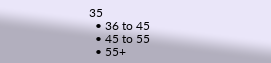35
  • 36 to 45
  • 45 to 55
  • 55+